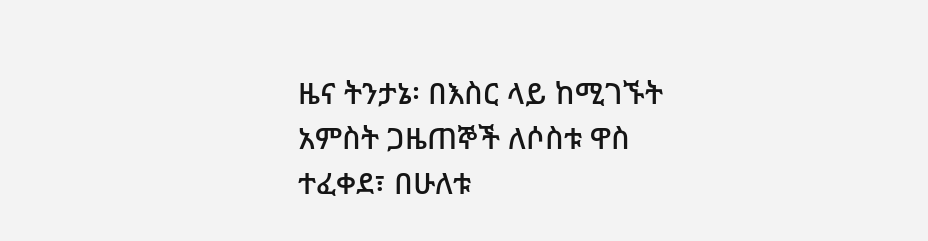ዜና ትንታኔ፡ በእስር ላይ ከሚገኙት አምስት ጋዜጠኞች ለሶስቱ ዋስ ተፈቀደ፣ በሁለቱ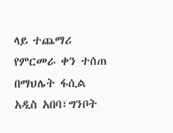ላይ ተጨማሪ የምርመራ ቀን ተሰጠ
በማህሌት ፋሲል አዲስ አበባ፣ግንቦት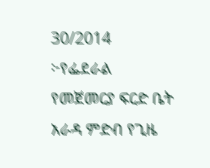30/2014 ፦የፌደራል የመጀመርያ ፍርድ ቤት አራዳ ምድብ የጊዜ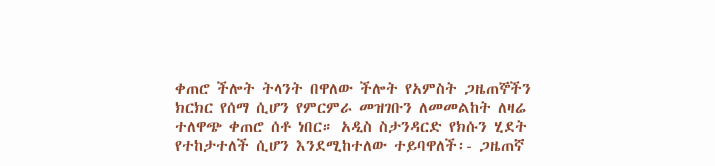ቀጠሮ ችሎት ትላንት በዋለው ችሎት የአምስት ጋዜጠኞችን ክርክር የሰማ ሲሆን የምርምራ መዝገቡን ለመመልከት ለዛሬ ተለዋጭ ቀጠሮ ሰቶ ነበር። አዲስ ስታንዳርድ የክሱን ሂደት የተከታተለች ሲሆን እንደሚከተለው ተይባዋለች፡- ጋዜጠኛ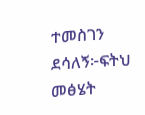ተመስገን ደሳለኝ፦ፍትህ መፅሄት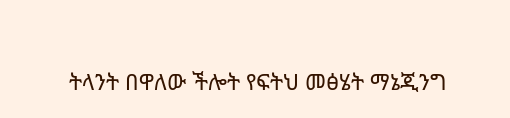ትላንት በዋለው ችሎት የፍትህ መፅሄት ማኔጂንግ